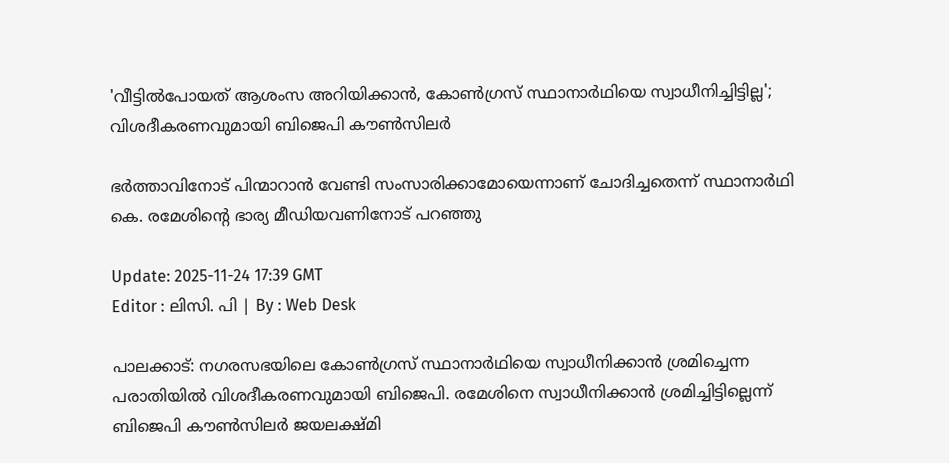'വീട്ടില്‍പോയത് ആശംസ അറിയിക്കാന്‍, കോണ്‍ഗ്രസ് സ്ഥാനാര്‍ഥിയെ സ്വാധീനിച്ചിട്ടില്ല'; വിശദീകരണവുമായി ബിജെപി കൗൺസിലർ

ഭർത്താവിനോട് പിന്മാറാൻ വേണ്ടി സംസാരിക്കാമോയെന്നാണ് ചോദിച്ചതെന്ന് സ്ഥാനാർഥി കെ. രമേശിന്റെ ഭാര്യ മീഡിയവണിനോട് പറഞ്ഞു

Update: 2025-11-24 17:39 GMT
Editor : ലിസി. പി | By : Web Desk

പാലക്കാട്: നഗരസഭയിലെ കോൺഗ്രസ് സ്ഥാനാർഥിയെ സ്വാധീനിക്കാന്‍ ശ്രമിച്ചെന്ന പരാതിയില്‍ വിശദീകരണവുമായി ബിജെപി. രമേശിനെ സ്വാധീനിക്കാൻ ശ്രമിച്ചിട്ടില്ലെന്ന് ബിജെപി കൗൺസിലർ ജയലക്ഷ്മി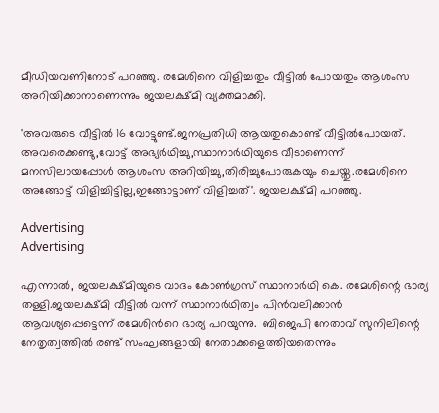മീഡിയവണിനോട് പറഞ്ഞു. രമേശിനെ വിളിച്ചതും വീട്ടിൽ പോയതും ആശംസ അറിയിക്കാനാണെന്നും ജയലക്ഷ്മി വ്യക്തമാക്കി.

'അവരുടെ വീട്ടിൽ 16 വോട്ടുണ്ട്.ജനപ്രതിധി ആയതുകൊണ്ട് വീട്ടിൽപോയത്. അവരെക്കണ്ടു,വോട്ട് അഭ്യർഥിച്ചു,സ്ഥാനാർഥിയുടെ വീടാണെന്ന് മനസിലായപ്പോൾ ആശംസ അറിയിച്ചു,തിരിച്ചുപോരുകയും ചെയ്തു.രമേശിനെ അങ്ങോട്ട് വിളിച്ചിട്ടില്ല,ഇങ്ങോട്ടാണ് വിളിച്ചത്'. ജയലക്ഷ്മി പറഞ്ഞു.

Advertising
Advertising

എന്നാൽ, ജയലക്ഷ്മിയുടെ വാദം കോണ്‍ഗ്രസ് സ്ഥാനാര്‍ഥി കെ. രമേശിന്റെ ഭാര്യ തള്ളി.ജയലക്ഷ്മി വീട്ടിൽ വന്ന് സ്ഥാനാർഥിത്വം പിൻവലിക്കാൻ ആവശ്യപ്പെട്ടെന്ന് രമേശിന്‍റെ ഭാര്യ പറയുന്നു.  ബിജെപി നേതാവ് സുനിലിന്റെ നേതൃത്വത്തിൽ രണ്ട് സംഘങ്ങളായി നേതാക്കളെത്തിയതെന്നും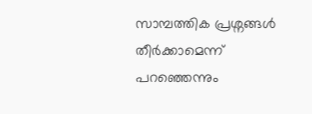സാമ്പത്തിക പ്രശ്നങ്ങൾ തീർക്കാമെന്ന് പറഞ്ഞെന്നും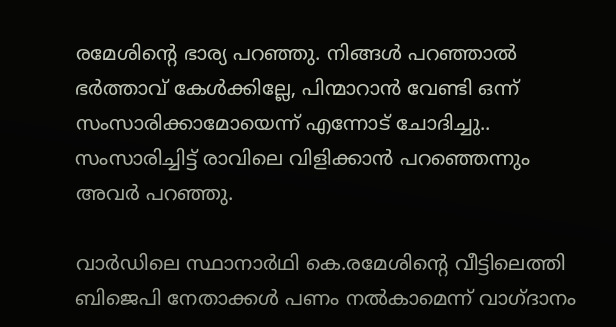രമേശിന്റെ ഭാര്യ പറഞ്ഞു. നിങ്ങൾ പറഞ്ഞാൽ ഭർത്താവ് കേൾക്കില്ലേ, പിന്മാറാൻ വേണ്ടി ഒന്ന് സംസാരിക്കാമോയെന്ന് എന്നോട് ചോദിച്ചു.. സംസാരിച്ചിട്ട് രാവിലെ വിളിക്കാന്‍ പറഞ്ഞെന്നും അവര്‍ പറഞ്ഞു.

വാർഡിലെ സ്ഥാനാർഥി കെ.രമേശിന്‍റെ വീട്ടിലെത്തി ബിജെപി നേതാക്കൾ പണം നൽകാമെന്ന് വാഗ്ദാനം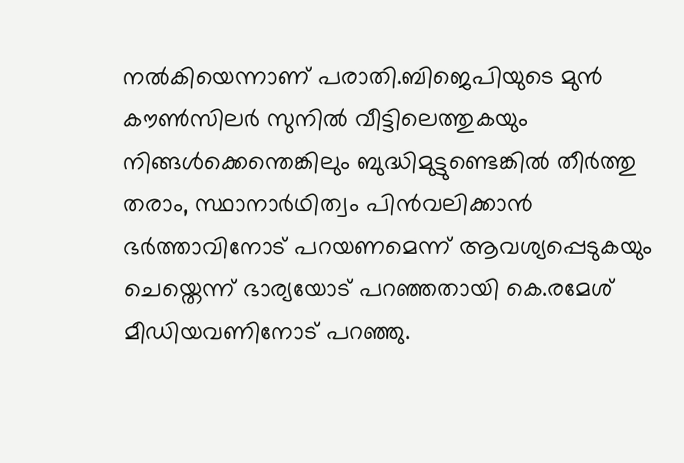നൽകിയെന്നാണ് പരാതി.ബിജെപിയുടെ മുൻ കൗൺസിലർ സുനില്‍ വീട്ടിലെത്തുകയും നിങ്ങൾക്കെന്തെങ്കിലും ബുദ്ധിമുട്ടുണ്ടെങ്കിൽ തീർത്തു തരാം, സ്ഥാനാർഥിത്വം പിൻവലിക്കാൻ ഭർത്താവിനോട് പറയണമെന്ന് ആവശ്യപ്പെടുകയും ചെയ്തെന്ന് ഭാര്യയോട് പറഞ്ഞതായി കെ.രമേശ് മീഡിയവണിനോട് പറഞ്ഞു.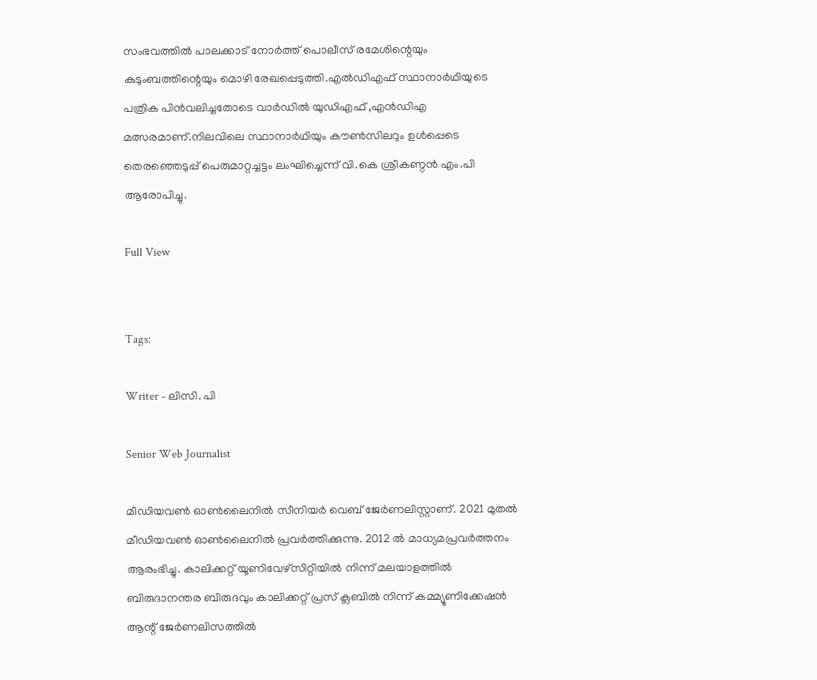സംഭവത്തില്‍ പാലക്കാട് നോർത്ത് പൊലീസ് രമേശിന്റെയും കുടുംബത്തിന്റെയും മൊഴി രേഖപ്പെടുത്തി.എൽഡിഎഫ് സ്ഥാനാർഥിയുടെ പത്രിക പിൻവലിച്ചതോടെ വാർഡിൽ യുഡിഎഫ് ,എൻഡിഎ മത്സരമാണ്.നിലവിലെ സ്ഥാനാർഥിയും കൗൺസിലറും ഉൾപ്പെടെ തെരഞ്ഞെടുപ്പ് പെരുമാറ്റച്ചട്ടം ലംഘിച്ചെന്ന് വി.കെ ശ്രീകണ്ഠൻ എം.പി ആരോപിച്ചു.

Full View


Tags:

Writer - ലിസി. പി

Senior Web Journalist

മീഡിയവൺ ഓൺലൈനിൽ സീനിയർ വെബ് ജേർണലിസ്റ്റാണ്. 2021 മുതൽ മീഡിയവൺ ഓൺലൈനിൽ പ്രവർത്തിക്കുന്നു. 2012 ല്‍ മാധ്യമപ്രവര്‍ത്തനം ആരംഭിച്ചു. കാലിക്കറ്റ് യൂണിവേഴ്‌സിറ്റിയിൽ നിന്ന് മലയാളത്തിൽ ബിരുദാനന്തര ബിരുദവും കാലിക്കറ്റ് പ്രസ് ക്ലബിൽ നിന്ന് കമ്മ്യൂണിക്കേഷൻ ആന്റ് ജേർണലിസത്തിൽ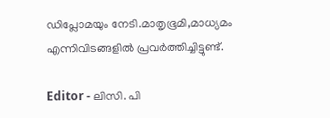ഡിപ്ലോമയും നേടി.മാതൃഭൂമി,മാധ്യമം എന്നിവിടങ്ങളിൽ പ്രവർത്തിച്ചിട്ടുണ്ട്.

Editor - ലിസി. പി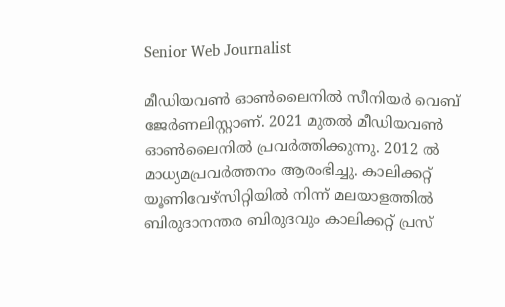Senior Web Journalist

മീഡിയവൺ ഓൺലൈനിൽ സീനിയർ വെബ് ജേർണലിസ്റ്റാണ്. 2021 മുതൽ മീഡിയവൺ ഓൺലൈനിൽ പ്രവർത്തിക്കുന്നു. 2012 ല്‍ മാധ്യമപ്രവര്‍ത്തനം ആരംഭിച്ചു. കാലിക്കറ്റ് യൂണിവേഴ്‌സിറ്റിയിൽ നിന്ന് മലയാളത്തിൽ ബിരുദാനന്തര ബിരുദവും കാലിക്കറ്റ് പ്രസ്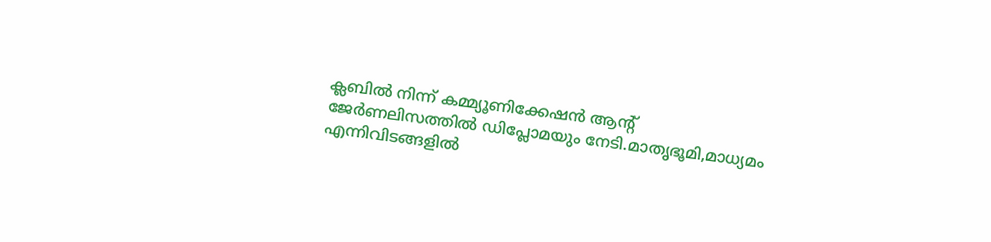ക്ലബിൽ നിന്ന് കമ്മ്യൂണിക്കേഷൻ ആന്റ് ജേർണലിസത്തിൽ ഡിപ്ലോമയും നേടി.മാതൃഭൂമി,മാധ്യമം എന്നിവിടങ്ങളിൽ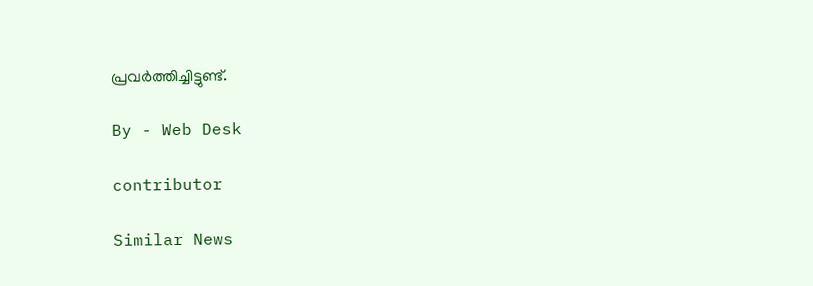പ്രവർത്തിച്ചിട്ടുണ്ട്.

By - Web Desk

contributor

Similar News